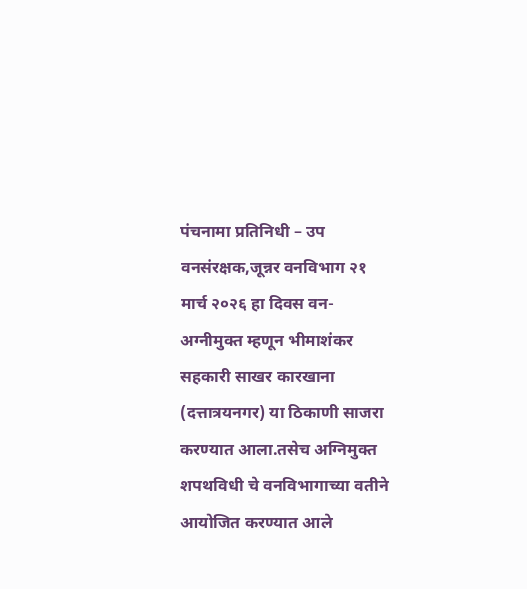पंचनामा प्रतिनिधी – उप वनसंरक्षक,जून्नर वनविभाग २१ मार्च २०२६ हा दिवस वन-अग्नीमुक्त म्हणून भीमाशंकर सहकारी साखर कारखाना (दत्तात्रयनगर) या ठिकाणी साजरा करण्यात आला.तसेच अग्निमुक्त शपथविधी चे वनविभागाच्या वतीने आयोजित करण्यात आले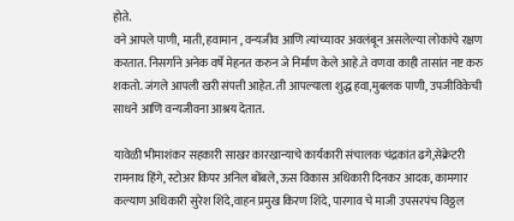होते.
वने आपले पाणी, माती, हवामान , वन्यजीव आणि त्यांच्यावर अवलंबून असलेल्या लोकांचे रक्षण करतात. निसर्गाने अनेक वर्षे मेहनत करुन जे निर्माण केले आहे.ते वणवा काही तासांत नष्ट करु शकतो. जंगले आपली खरी संपत्ती आहेत. ती आपल्याला शुद्ध हवा,मुबलक पाणी, उपजीविकेची साधने आणि वन्यजीवना आश्रय देतात.

यावेळी भीमाशंकर सहकारी साखर कारखान्याचे कार्यकारी संचालक चंद्रकांत ढगे,सेक्रेटरी रामनाथ हिंगे, स्टोअर किपर अनिल बोंबले,ऊस विकास अधिकारी दिनकर आदक, कामगार कल्याण अधिकारी सुरेश शिंदे,वाहन प्रमुख किरण शिंदे, पारगाव चे माजी उपसरपंच विठ्ठल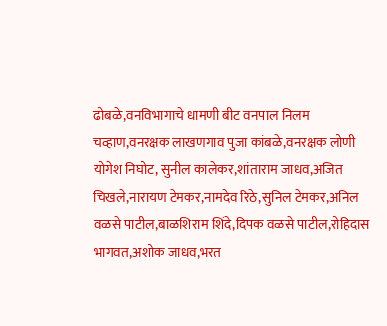ढोबळे,वनविभागाचे धामणी बीट वनपाल निलम चव्हाण,वनरक्षक लाखणगाव पुजा कांबळे,वनरक्षक लोणी योगेश निघोट, सुनील कालेकर,शांताराम जाधव,अजित चिखले,नारायण टेमकर,नामदेव रिठे,सुनिल टेमकर,अनिल वळसे पाटील,बाळशिराम शिंदे,दिपक वळसे पाटील,रोहिदास भागवत,अशोक जाधव,भरत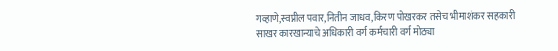गव्हाणे,स्वप्नील पवार,नितीन जाधव,किरण पोखरकर तसेच भीमाशंकर सहकारी साखर कारखान्याचे अधिकारी वर्ग कर्मचारी वर्ग मोठ्या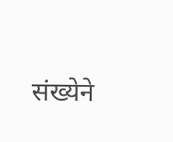संख्येने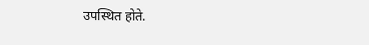उपस्थित होते.